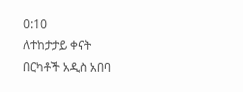0:10
ለተከታታይ ቀናት በርካቶች አዲስ አበባ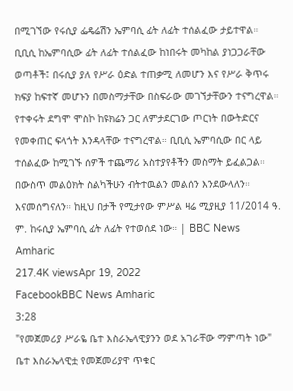በሚገኘው የሩሲያ ፌዴሬሽን ኤምባሲ ፊት ለፊት ተሰልፈው ታይተዋል። ቢቢሲ ከኤምባሲው ፊት ለፊት ተሰልፈው ከነበሩት መካከል ያነጋጋራቸው ወጣቶች፤ በሩሲያ ያለ የሥራ ዕድል ተጠቃሚ ለመሆን እና የሥራ ቅጥሩ ክፍያ ከፍተኛ መሆኑን በመስማታቸው በስፍራው መገኘታቸውን ተናግረዋል። የተቀሩት ደግሞ ሞስኮ ከዩክሬን ጋር ለምታደርገው ጦርነት በውትድርና የመቀጠር ፍላጎት እንዳላቸው ተናግረዋል። ቢቢሲ ኤምባሲው በር ላይ ተሰልፈው ከሚገኙ ሰዎች ተጨማሪ አስተያየቶችን መስማት ይፈልጋል። በውስጥ መልዕክት ስልካችሁን ብትተዉልን መልሰን እንደውላለን። እናመሰግናለን። ከዚህ በታች የሚታየው ምሥል ዛሬ ሚያዚያ 11/2014 ዓ. ም. ከሩሲያ ኤምባሲ ፊት ለፊት የተወሰደ ነው። | BBC News Amharic
217.4K viewsApr 19, 2022
FacebookBBC News Amharic
3:28
"የመጀመሪያ ሥራዬ ቤተ እስራኤላዊያንን ወደ አገራቸው ማምጣት ነው" ቤተ እስራኤላዊቷ የመጀመሪያዋ ጥቁር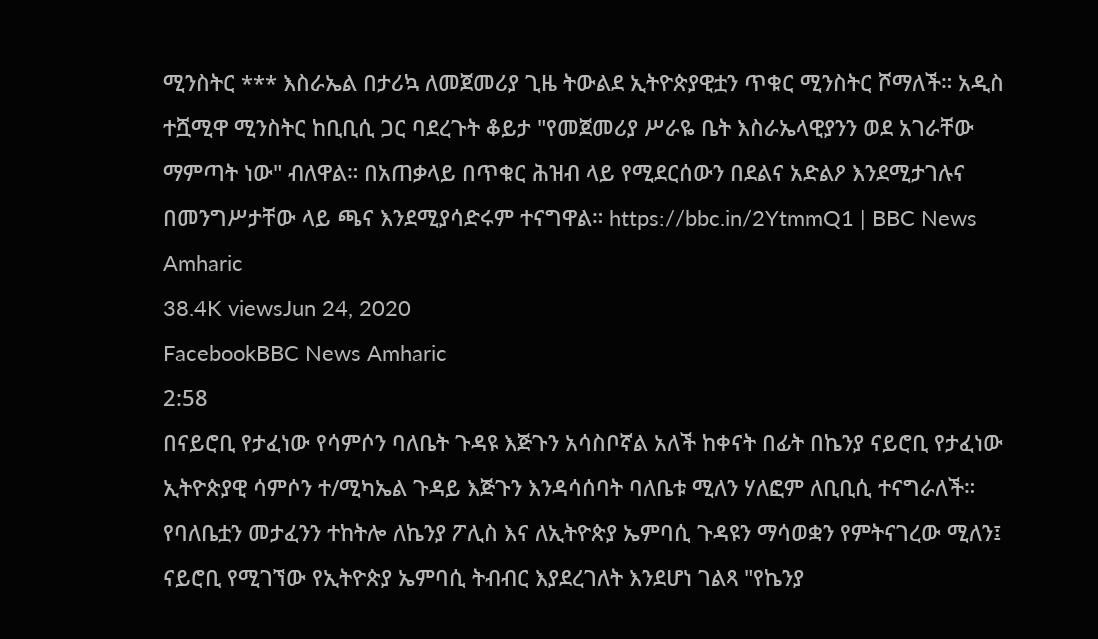ሚንስትር *** እስራኤል በታሪኳ ለመጀመሪያ ጊዜ ትውልደ ኢትዮጵያዊቷን ጥቁር ሚንስትር ሾማለች። አዲስ ተሿሚዋ ሚንስትር ከቢቢሲ ጋር ባደረጉት ቆይታ "የመጀመሪያ ሥራዬ ቤት እስራኤላዊያንን ወደ አገራቸው ማምጣት ነው" ብለዋል። በአጠቃላይ በጥቁር ሕዝብ ላይ የሚደርሰውን በደልና አድልዖ እንደሚታገሉና በመንግሥታቸው ላይ ጫና እንደሚያሳድሩም ተናግዋል። https://bbc.in/2YtmmQ1 | BBC News Amharic
38.4K viewsJun 24, 2020
FacebookBBC News Amharic
2:58
በናይሮቢ የታፈነው የሳምሶን ባለቤት ጉዳዩ እጅጉን አሳስቦኛል አለች ከቀናት በፊት በኬንያ ናይሮቢ የታፈነው ኢትዮጵያዊ ሳምሶን ተ/ሚካኤል ጉዳይ እጅጉን እንዳሳሰባት ባለቤቱ ሚለን ሃለፎም ለቢቢሲ ተናግራለች። የባለቤቷን መታፈንን ተከትሎ ለኬንያ ፖሊስ እና ለኢትዮጵያ ኤምባሲ ጉዳዩን ማሳወቋን የምትናገረው ሚለን፤ ናይሮቢ የሚገኘው የኢትዮጵያ ኤምባሲ ትብብር እያደረገለት እንደሆነ ገልጻ "የኬንያ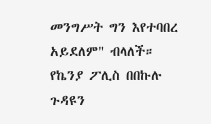መንግሥት ግን እየተባበረ አይደለም" ብላለች። የኬንያ ፖሊስ በበኩሉ ጉዳዩን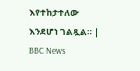እየተከታተለው እንደሆነ ገልጿል። | BBC News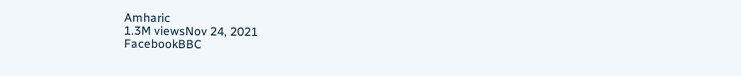Amharic
1.3M viewsNov 24, 2021
FacebookBBC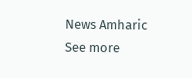News Amharic
See more